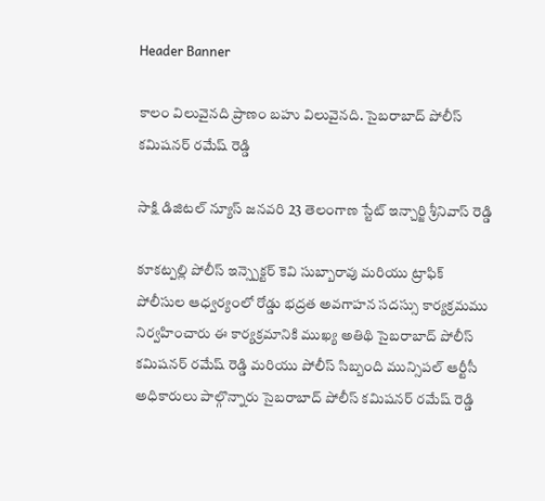Header Banner

కాలం విలువైనది ప్రాణం బహు విలువైనది. సైబరాబాద్ పోలీస్ కమిషనర్ రమేష్ రెడ్డి

సాక్షి డిజిటల్ న్యూస్ జనవరి 23 తెలంగాణ స్టేట్ ఇన్చార్జి శ్రీనివాస్ రెడ్డి

కూకట్పల్లి పోలీస్ ఇన్స్పెక్టర్ కెవి సుబ్బారావు మరియు ట్రాఫిక్ పోలీసుల ఆధ్వర్యంలో రోడ్డు భద్రత అవగాహన సదస్సు కార్యక్రమము నిర్వహించారు ఈ కార్యక్రమానికి ముఖ్య అతిథి సైబరాబాద్ పోలీస్ కమిషనర్ రమేష్ రెడ్డి మరియు పోలీస్ సిబ్బంది మున్సిపల్ ఆర్టీసీ అధికారులు పాల్గొన్నారు సైబరాబాద్ పోలీస్ కమిషనర్ రమేష్ రెడ్డి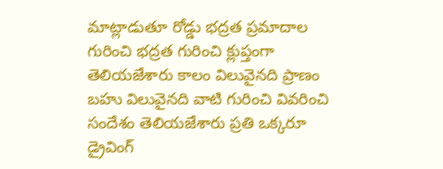మాట్లాడుతూ రోడ్డు భద్రత ప్రమాదాల గురించి భద్రత గురించి క్లుప్తంగా తెలియజేశారు కాలం విలువైనది ప్రాణం బహు విలువైనది వాటి గురించి వివరించి సందేశం తెలియజేశారు ప్రతి ఒక్కరూ డ్రైవింగ్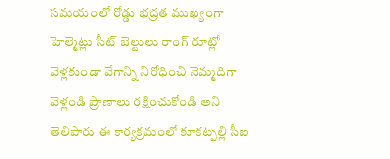సమయంలో రోడ్డు భద్రత ముఖ్యంగా హెల్మెట్లు సీట్ బెల్టులు రాంగ్ రూట్లో వెళ్లకుండా వేగాన్ని నిరోధించి నెమ్మదిగా వెళ్లండి ప్రాణాలు రక్షించుకోండి అని తెలిపారు ఈ కార్యక్రమంలో కూకట్పల్లి సీఐ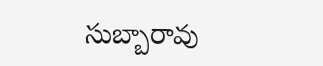సుబ్బారావు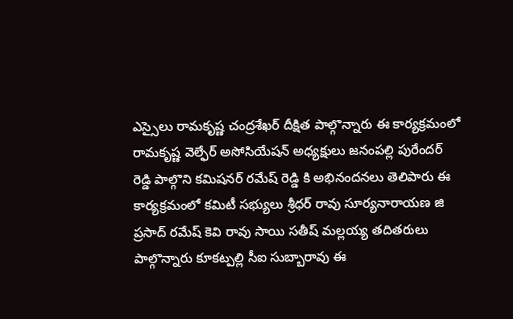ఎస్సైలు రామకృష్ణ చంద్రశేఖర్ దీక్షిత పాల్గొన్నారు ఈ కార్యక్రమంలో రామకృష్ణ వెల్ఫేర్ అసోసియేషన్ అధ్యక్షులు జనంపల్లి పురేందర్ రెడ్డి పాల్గొని కమిషనర్ రమేష్ రెడ్డి కి అభినందనలు తెలిపారు ఈ కార్యక్రమంలో కమిటీ సభ్యులు శ్రీధర్ రావు సూర్యనారాయణ జి ప్రసాద్ రమేష్ కెవి రావు సాయి సతీష్ మల్లయ్య తదితరులు పాల్గొన్నారు కూకట్పల్లి సీఐ సుబ్బారావు ఈ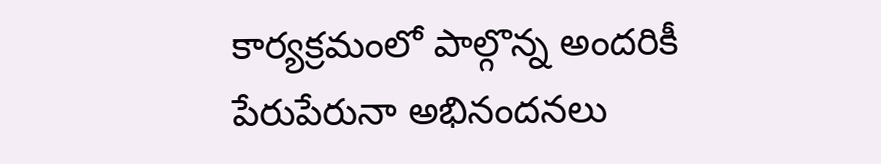కార్యక్రమంలో పాల్గొన్న అందరికీ పేరుపేరునా అభినందనలు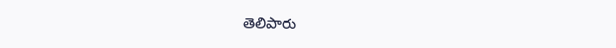తెలిపారు